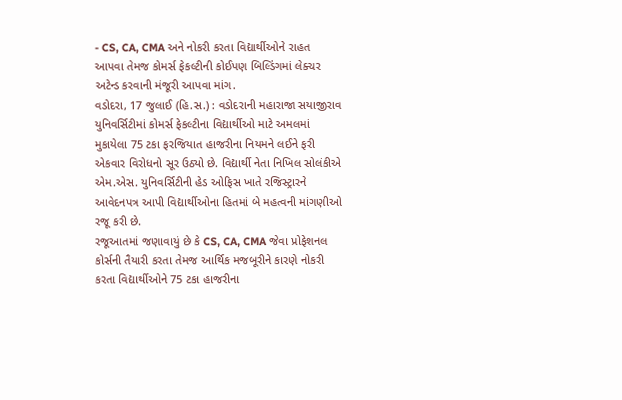- CS, CA, CMA અને નોકરી કરતા વિદ્યાર્થીઓને રાહત આપવા તેમજ કોમર્સ ફેકલ્ટીની કોઈપણ બિલ્ડિંગમાં લેક્ચર અટેન્ડ કરવાની મંજૂરી આપવા માંગ.
વડોદરા, 17 જુલાઈ (હિ.સ.) : વડોદરાની મહારાજા સયાજીરાવ યુનિવર્સિટીમાં કોમર્સ ફેકલ્ટીના વિદ્યાર્થીઓ માટે અમલમાં મુકાયેલા 75 ટકા ફરજિયાત હાજરીના નિયમને લઈને ફરી એકવાર વિરોધનો સૂર ઉઠ્યો છે. વિદ્યાર્થી નેતા નિખિલ સોલંકીએ એમ.એસ. યુનિવર્સિટીની હેડ ઓફિસ ખાતે રજિસ્ટ્રારને આવેદનપત્ર આપી વિદ્યાર્થીઓના હિતમાં બે મહત્વની માંગણીઓ રજૂ કરી છે.
રજૂઆતમાં જણાવાયું છે કે CS, CA, CMA જેવા પ્રોફેશનલ કોર્સની તૈયારી કરતા તેમજ આર્થિક મજબૂરીને કારણે નોકરી કરતા વિદ્યાર્થીઓને 75 ટકા હાજરીના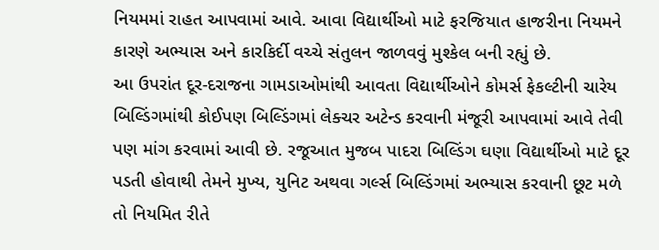નિયમમાં રાહત આપવામાં આવે. આવા વિદ્યાર્થીઓ માટે ફરજિયાત હાજરીના નિયમને કારણે અભ્યાસ અને કારકિર્દી વચ્ચે સંતુલન જાળવવું મુશ્કેલ બની રહ્યું છે.
આ ઉપરાંત દૂર-દરાજના ગામડાઓમાંથી આવતા વિદ્યાર્થીઓને કોમર્સ ફેકલ્ટીની ચારેય બિલ્ડિંગમાંથી કોઈપણ બિલ્ડિંગમાં લેક્ચર અટેન્ડ કરવાની મંજૂરી આપવામાં આવે તેવી પણ માંગ કરવામાં આવી છે. રજૂઆત મુજબ પાદરા બિલ્ડિંગ ઘણા વિદ્યાર્થીઓ માટે દૂર પડતી હોવાથી તેમને મુખ્ય, યુનિટ અથવા ગર્લ્સ બિલ્ડિંગમાં અભ્યાસ કરવાની છૂટ મળે તો નિયમિત રીતે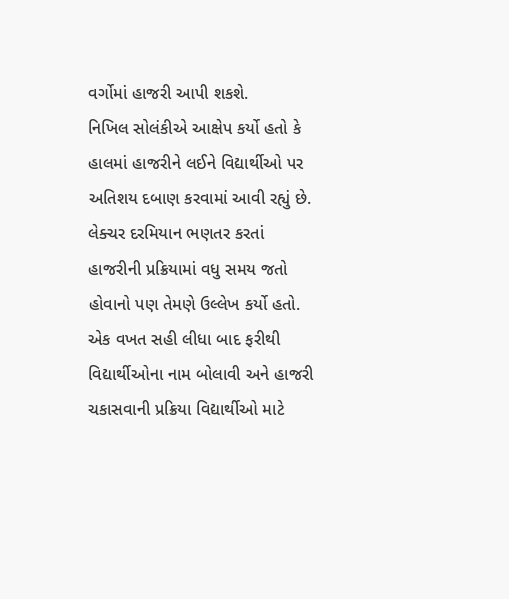વર્ગોમાં હાજરી આપી શકશે.
નિખિલ સોલંકીએ આક્ષેપ કર્યો હતો કે હાલમાં હાજરીને લઈને વિદ્યાર્થીઓ પર અતિશય દબાણ કરવામાં આવી રહ્યું છે. લેક્ચર દરમિયાન ભણતર કરતાં હાજરીની પ્રક્રિયામાં વધુ સમય જતો હોવાનો પણ તેમણે ઉલ્લેખ કર્યો હતો. એક વખત સહી લીધા બાદ ફરીથી વિદ્યાર્થીઓના નામ બોલાવી અને હાજરી ચકાસવાની પ્રક્રિયા વિદ્યાર્થીઓ માટે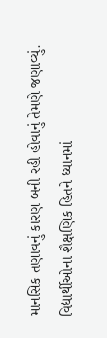માનસિક તણાવનું કારણ બની રહી હોવાનું તેમણે જણાવ્યું.
વિદ્યાર્થીઓના શૈક્ષણિક હિતને ધ્યાનમાં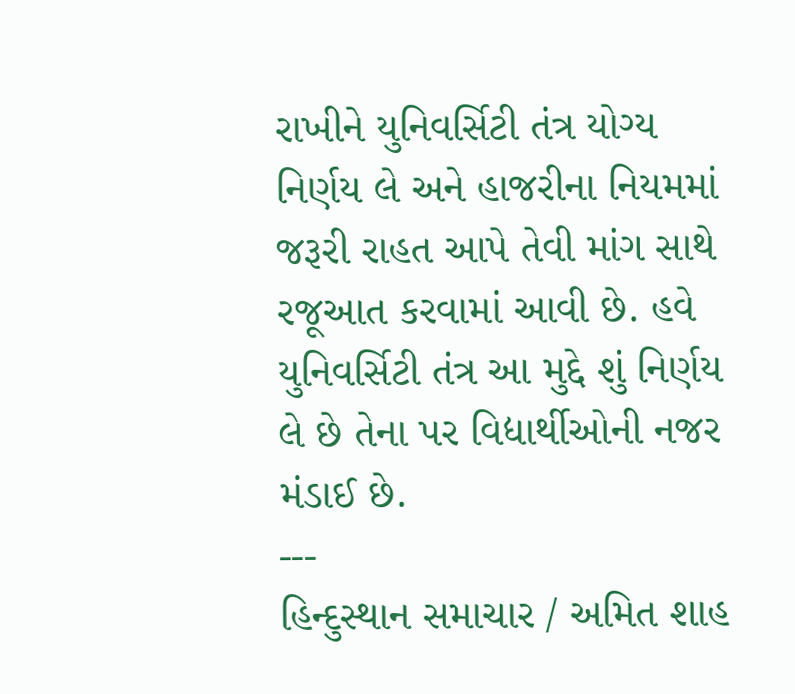રાખીને યુનિવર્સિટી તંત્ર યોગ્ય નિર્ણય લે અને હાજરીના નિયમમાં જરૂરી રાહત આપે તેવી માંગ સાથે રજૂઆત કરવામાં આવી છે. હવે યુનિવર્સિટી તંત્ર આ મુદ્દે શું નિર્ણય લે છે તેના પર વિદ્યાર્થીઓની નજર મંડાઈ છે.
---
હિન્દુસ્થાન સમાચાર / અમિત શાહ